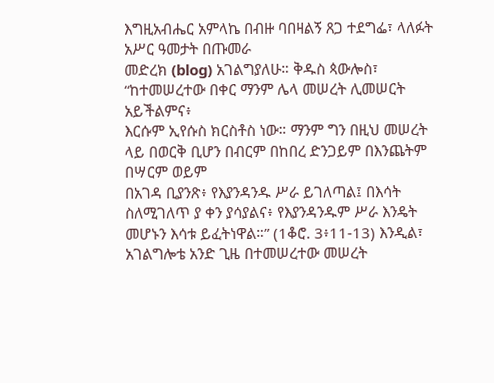እግዚአብሔር አምላኬ በብዙ ባበዛልኝ ጸጋ ተደግፌ፣ ላለፉት አሥር ዓመታት በጡመራ
መድረክ (blog) አገልግያለሁ። ቅዱስ ጳውሎስ፣ “ከተመሠረተው በቀር ማንም ሌላ መሠረት ሊመሠርት አይችልምና፥
እርሱም ኢየሱስ ክርስቶስ ነው። ማንም ግን በዚህ መሠረት ላይ በወርቅ ቢሆን በብርም በከበረ ድንጋይም በእንጨትም በሣርም ወይም
በአገዳ ቢያንጽ፥ የእያንዳንዱ ሥራ ይገለጣል፤ በእሳት ስለሚገለጥ ያ ቀን ያሳያልና፥ የእያንዳንዱም ሥራ እንዴት መሆኑን እሳቱ ይፈትነዋል።” (1ቆሮ. 3፥11-13) እንዲል፣ አገልግሎቴ አንድ ጊዜ በተመሠረተው መሠረት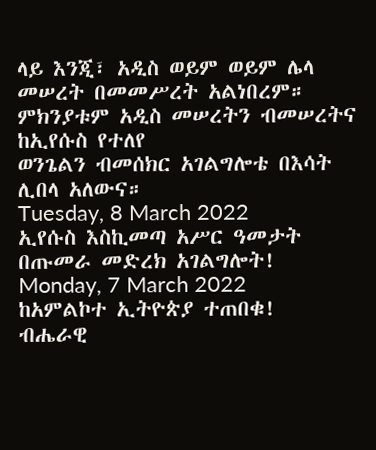ላይ እንጂ፣ አዲስ ወይም ወይም ሌላ መሠረት በመመሥረት አልነበረም። ምክንያቱም አዲስ መሠረትን ብመሠረትና ከኢየሱስ የተለየ
ወንጌልን ብመሰክር አገልግሎቴ በእሳት ሊበላ አለውና።
Tuesday, 8 March 2022
ኢየሱስ እስኪመጣ አሥር ዓመታት በጡመራ መድረክ አገልግሎት!
Monday, 7 March 2022
ከአምልኮተ ኢትዮጵያ ተጠበቁ!
ብሔራዊ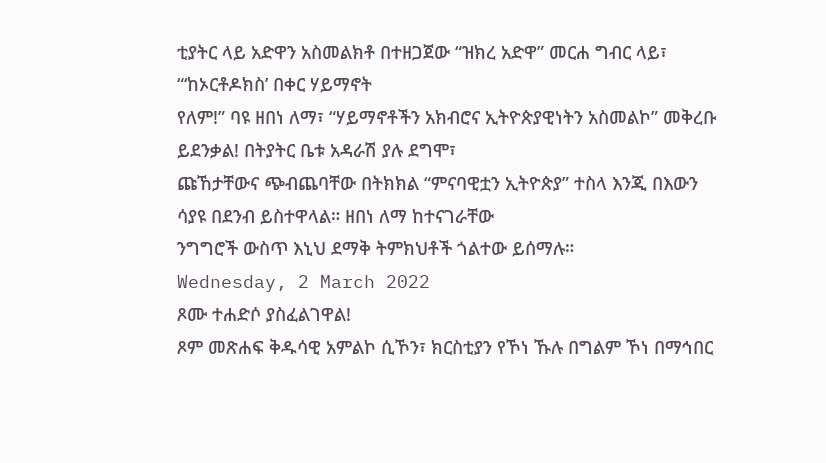ቲያትር ላይ አድዋን አስመልክቶ በተዘጋጀው “ዝክረ አድዋ” መርሐ ግብር ላይ፣ “‘ከኦርቶዶክስ’ በቀር ሃይማኖት
የለም!” ባዩ ዘበነ ለማ፣ “ሃይማኖቶችን አክብሮና ኢትዮጵያዊነትን አስመልኮ” መቅረቡ ይደንቃል! በትያትር ቤቱ አዳራሽ ያሉ ደግሞ፣
ጩኸታቸውና ጭብጨባቸው በትክክል “ምናባዊቷን ኢትዮጵያ” ተስላ እንጂ በእውን ሳያዩ በደንብ ይስተዋላል። ዘበነ ለማ ከተናገራቸው
ንግግሮች ውስጥ እኒህ ደማቅ ትምክህቶች ጎልተው ይሰማሉ።
Wednesday, 2 March 2022
ጾሙ ተሐድሶ ያስፈልገዋል!
ጾም መጽሐፍ ቅዱሳዊ አምልኮ ሲኾን፣ ክርስቲያን የኾነ ኹሉ በግልም ኾነ በማኅበር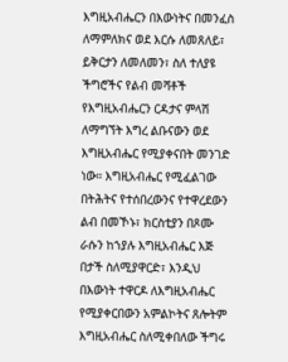እግዚአብሔርን በእውነትና በመንፈስ ለማምለክና ወደ እርሱ ለመጸለይ፣ ይቅርታን ለመለመን፣ ስለ ተለያዩ ችግሮችና የልብ መሻቶች የእግዚአብሔርን ርዳታና ምላሽ ለማግኘት እግረ ልቡናውን ወደ እግዚአብሔር የሚያቀናበት መንገድ ነው። እግዚአብሔር የሚፈልገው በትሕትና የተሰበረውንና የተዋረደውን ልብ በመኾኑ፣ ክርስቲያን በጾሙ ራሱን ከኀያሉ እግዚአብሔር እጅ በታች ስለሚያዋርድ፣ እንዲህ በእውነት ተዋርዶ ለእግዚአብሔር የሚያቀርበውን አምልኮትና ጸሎትም እግዚአብሔር ስለሚቀበለው ችግሩ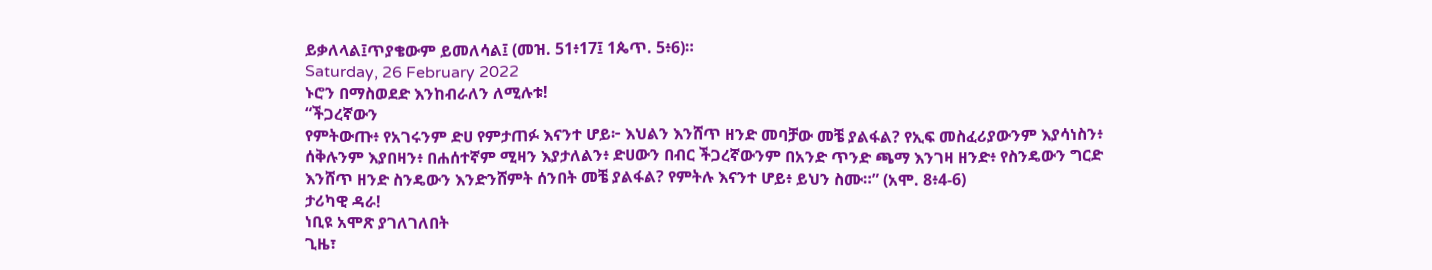ይቃለላል፤ጥያቄውም ይመለሳል፤ (መዝ. 51፥17፤ 1ጴጥ. 5፥6)።
Saturday, 26 February 2022
ኑሮን በማስወደድ እንከብራለን ለሚሉቱ!
“ችጋረኛውን
የምትውጡ፥ የአገሩንም ድሀ የምታጠፉ እናንተ ሆይ፦ እህልን እንሸጥ ዘንድ መባቻው መቼ ያልፋል? የኢፍ መስፈሪያውንም እያሳነስን፥
ሰቅሉንም እያበዛን፥ በሐሰተኛም ሚዛን እያታለልን፥ ድሀውን በብር ችጋረኛውንም በአንድ ጥንድ ጫማ እንገዛ ዘንድ፥ የስንዴውን ግርድ
እንሸጥ ዘንድ ስንዴውን እንድንሸምት ሰንበት መቼ ያልፋል? የምትሉ እናንተ ሆይ፥ ይህን ስሙ።” (አሞ. 8፥4-6)
ታሪካዊ ዳራ!
ነቢዩ አሞጽ ያገለገለበት
ጊዜ፣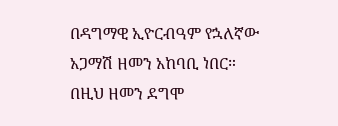በዳግማዊ ኢዮርብዓም የኋለኛው አጋማሽ ዘመን አከባቢ ነበር። በዚህ ዘመን ደግሞ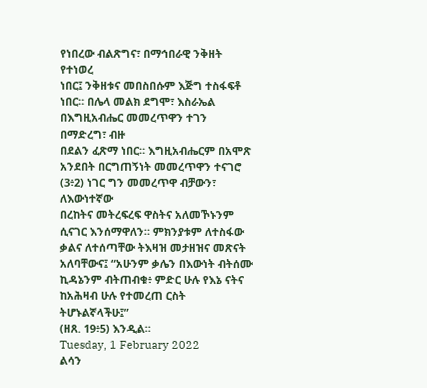የነበረው ብልጽግና፣ በማኅበራዊ ንቅዘት የተነወረ
ነበር፤ ንቅዘቱና መበስበሱም እጅግ ተስፋፍቶ ነበር። በሌላ መልክ ደግሞ፣ እስራኤል በእግዚአብሔር መመረጥዋን ተገን በማድረግ፣ ብዙ
በደልን ፈጽማ ነበር። እግዚአብሔርም በአሞጽ አንደበት በርግጠኝነት መመረጥዋን ተናገሮ (3፥2) ነገር ግን መመረጥዋ ብቻውን፣ ለእውነተኛው
በረከትና መትረፍረፍ ዋስትና አለመኾኑንም ሲናገር እንሰማዋለን። ምክንያቱም ለተስፋው ቃልና ለተሰጣቸው ትእዛዝ መታዘዝና መጽናት
አለባቸውና፤ “አሁንም ቃሌን በእውነት ብትሰሙ ኪዳኔንም ብትጠብቁ፥ ምድር ሁሉ የእኔ ናትና ከአሕዛብ ሁሉ የተመረጠ ርስት ትሆኑልኛላችሁ፤”
(ዘጸ. 19፥5) እንዲል።
Tuesday, 1 February 2022
ልሳን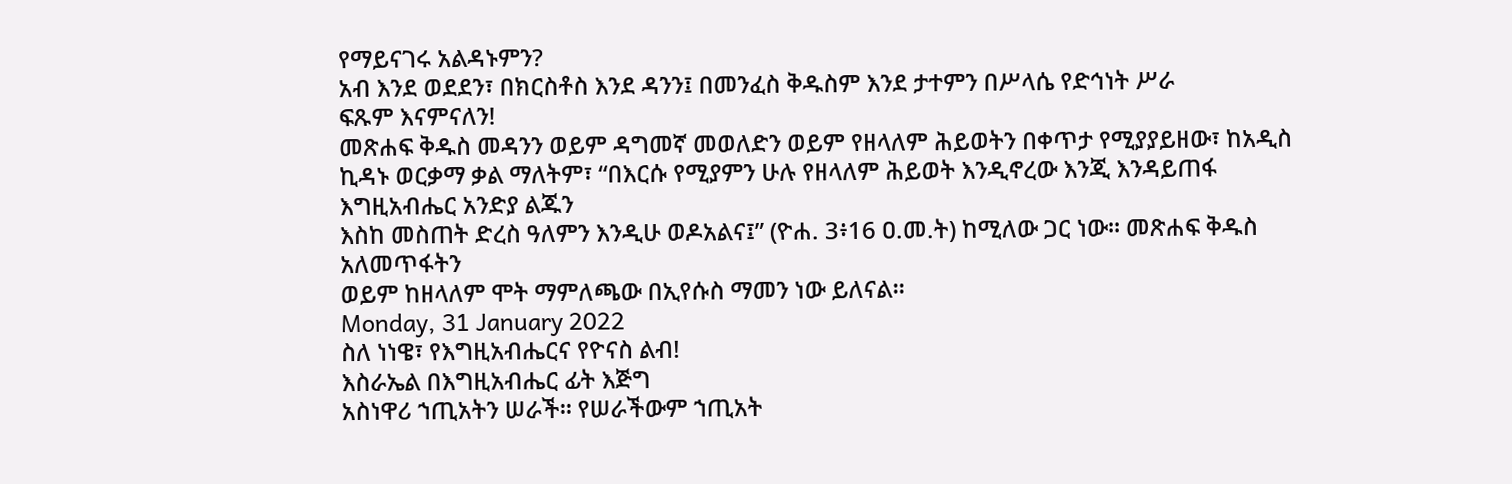የማይናገሩ አልዳኑምን?
አብ እንደ ወደደን፣ በክርስቶስ እንደ ዳንን፤ በመንፈስ ቅዱስም እንደ ታተምን በሥላሴ የድኅነት ሥራ
ፍጹም እናምናለን!
መጽሐፍ ቅዱስ መዳንን ወይም ዳግመኛ መወለድን ወይም የዘላለም ሕይወትን በቀጥታ የሚያያይዘው፣ ከአዲስ
ኪዳኑ ወርቃማ ቃል ማለትም፣ “በእርሱ የሚያምን ሁሉ የዘላለም ሕይወት እንዲኖረው እንጂ እንዳይጠፋ እግዚአብሔር አንድያ ልጁን
እስከ መስጠት ድረስ ዓለምን እንዲሁ ወዶአልና፤” (ዮሐ. 3፥16 ዐ.መ.ት) ከሚለው ጋር ነው። መጽሐፍ ቅዱስ አለመጥፋትን
ወይም ከዘላለም ሞት ማምለጫው በኢየሱስ ማመን ነው ይለናል።
Monday, 31 January 2022
ስለ ነነዌ፣ የእግዚአብሔርና የዮናስ ልብ!
እስራኤል በእግዚአብሔር ፊት እጅግ
አስነዋሪ ኀጢአትን ሠራች። የሠራችውም ኀጢአት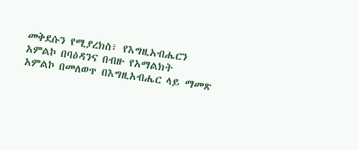መቅደሱን የሚያረክስ፣ የእግዚአብሔርን አምልኮ በባዕዳንና በብዙ የአማልክት
አምልኮ በመለወጥ በእግዚአብሔር ላይ ማመጽ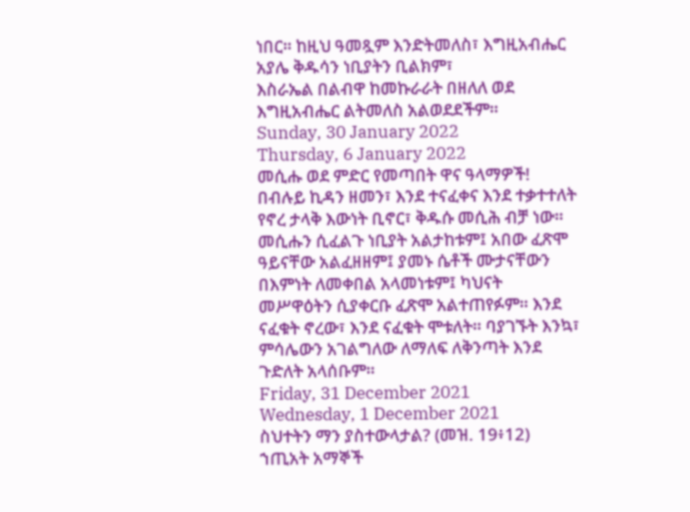ነበር። ከዚህ ዓመጿም እንድትመለስ፣ እግዚአብሔር አያሌ ቅዱሳን ነቢያትን ቢልክም፣
እስራኤል በልብዋ ከመኩራራት በዘለለ ወደ እግዚአብሔር ልትመለስ አልወደደችም።
Sunday, 30 January 2022
Thursday, 6 January 2022
መሲሑ ወደ ምድር የመጣበት ዋና ዓላማዎች!
በብሉይ ኪዳን ዘመን፣ እንደ ተናፈቀና እንደ ተቃተተለት የኖረ ታላቅ እውነት ቢኖር፣ ቅዱሱ መሲሕ ብቻ ነው። መሲሑን ሲፈልጉ ነቢያት አልታከቱም፤ አበው ፈጽሞ ዓይናቸው አልፈዘዘም፤ ያመኑ ሴቶች ሙታናቸውን በእምነት ለመቀበል አላመነቱም፤ ካህናት መሥዋዕትን ሲያቀርቡ ፈጽሞ አልተጠየፉም። እንደ ናፈቁት ኖረው፣ እንደ ናፈቁት ሞቱለት። ባያገኙት እንኳ፣ ምሳሌውን አገልግለው ለማለፍ ለቅንጣት እንደ ጉድለት አላሰቡም።
Friday, 31 December 2021
Wednesday, 1 December 2021
ስህተትን ማን ያስተውላታል? (መዝ. 19፥12)
ኀጢአት አማኞች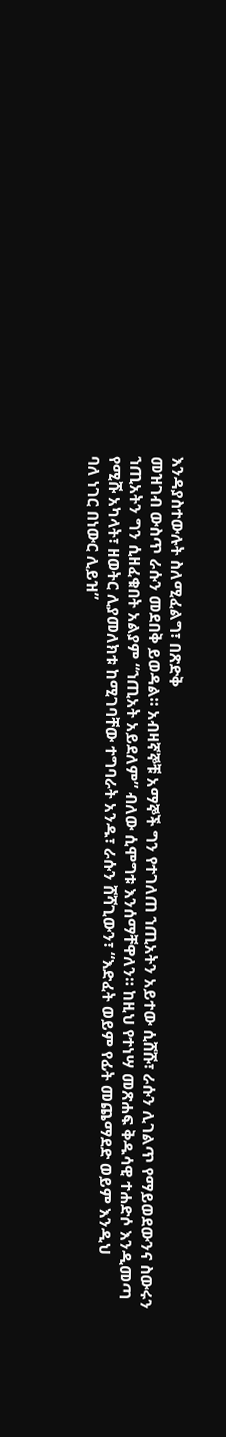እንዳያስተውሉት ስለሚፈልግ፣ በጽድቅ
መዝገብ ውስጥ ራሱን መደበቅ ይወዳል። አብዛኛኞቹ አማኞች ግን የተገለጠ ኀጢአትን አይተው ሲሸሹ፣ ራሱን ሊገልጥ የማይወደውንና ስውሩን
ኀጢአትን ግን ሲዘፈቁበት አልያም “ኀጢአት አይደለም” ብለው ሲሞግቱ እንሰማቸዋለን። ከዚህ የተነሣ መጽሐፍ ቅዱሳዊ ተሐድሶ እንዲመጣ
የሚሹ አካላት፣ ዘወትር ሊያመለክቱ ከሚገባቸው ተግባራት አንዱ፣ ራሱን ሸሻጊውን፣ “እድፈት ወይም የፊት መጨማደድ ወይም እንዲህ
ባለ ነገር በነውር ሊይዝ”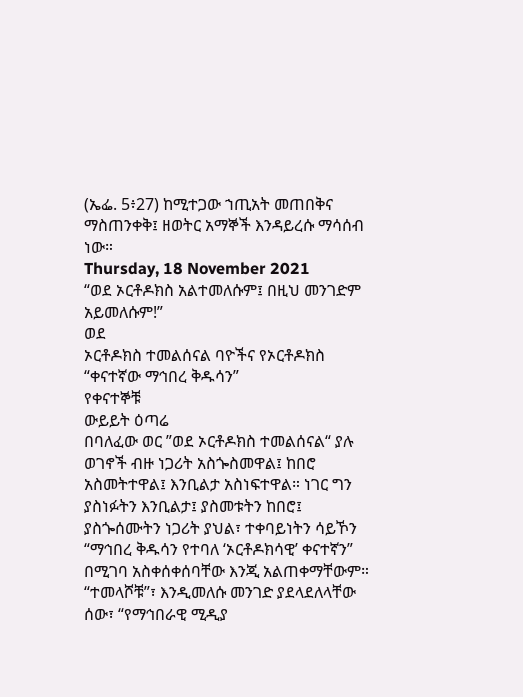(ኤፌ. 5፥27) ከሚተጋው ኀጢአት መጠበቅና ማስጠንቀቅ፤ ዘወትር አማኞች እንዳይረሱ ማሳሰብ ነው።
Thursday, 18 November 2021
“ወደ ኦርቶዶክስ አልተመለሱም፤ በዚህ መንገድም አይመለሱም!”
ወደ
ኦርቶዶክስ ተመልሰናል ባዮችና የኦርቶዶክስ “ቀናተኛው ማኅበረ ቅዱሳን”
የቀናተኞቹ
ውይይት ዕጣሬ
በባለፈው ወር ”ወደ ኦርቶዶክስ ተመልሰናል“ ያሉ ወገኖች ብዙ ነጋሪት አስጐስመዋል፤ ከበሮ አስመትተዋል፤ እንቢልታ አስነፍተዋል። ነገር ግን ያስነፉትን እንቢልታ፤ ያስመቱትን ከበሮ፤ ያስጐሰሙትን ነጋሪት ያህል፣ ተቀባይነትን ሳይኾን “ማኅበረ ቅዱሳን የተባለ ‘ኦርቶዶክሳዊ’ ቀናተኛን” በሚገባ አስቀሰቀሰባቸው እንጂ አልጠቀማቸውም። “ተመላሾቹ”፣ እንዲመለሱ መንገድ ያደላደለላቸው ሰው፣ “የማኅበራዊ ሚዲያ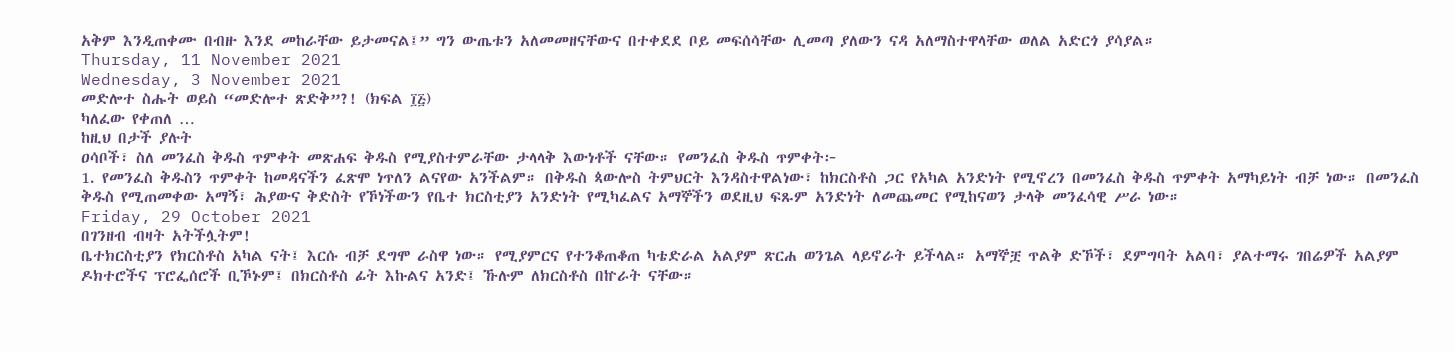አቅም እንዲጠቀሙ በብዙ እንደ መከራቸው ይታመናል፤” ግን ውጤቱን አለመመዘናቸውና በተቀደደ ቦይ መፍሰሳቸው ሊመጣ ያለውን ናዳ አለማስተዋላቸው ወለል አድርጎ ያሳያል።
Thursday, 11 November 2021
Wednesday, 3 November 2021
መድሎተ ስሑት ወይስ “መድሎተ ጽድቅ”?! (ክፍል ፲፭)
ካለፈው የቀጠለ …
ከዚህ በታች ያሉት
ዐሳቦች፣ ስለ መንፈስ ቅዱስ ጥምቀት መጽሐፍ ቅዱስ የሚያስተምራቸው ታላላቅ እውነቶች ናቸው። የመንፈስ ቅዱስ ጥምቀት፦
1. የመንፈስ ቅዱስን ጥምቀት ከመዳናችን ፈጽሞ ነጥለን ልናየው አንችልም። በቅዱስ ጳውሎስ ትምህርት እንዳስተዋልነው፣ ከክርስቶስ ጋር የአካል አንድነት የሚኖረን በመንፈስ ቅዱስ ጥምቀት አማካይነት ብቻ ነው። በመንፈስ ቅዱስ የሚጠመቀው አማኝ፣ ሕያውና ቅድስት የኾነችውን የቤተ ክርስቲያን አንድነት የሚካፈልና አማኞችን ወደዚህ ፍጹም አንድነት ለመጨመር የሚከናወን ታላቅ መንፈሳዊ ሥራ ነው።
Friday, 29 October 2021
በገንዘብ ብዛት አትችሏትም!
ቤተክርስቲያን የክርስቶስ አካል ናት፤ እርሱ ብቻ ደግሞ ራስዋ ነው። የሚያምርና የተንቆጠቆጠ ካቴድራል አልያም ጽርሐ ወንጌል ላይኖራት ይችላል። አማኞቿ ጥልቅ ድኾች፣ ደምግባት አልባ፣ ያልተማሩ ገበሬዎች አልያም ዶክተሮችና ፕሮፌሰሮች ቢኾኑም፤ በክርስቶስ ፊት እኩልና አንድ፤ ኹሉም ለክርስቶስ በኵራት ናቸው።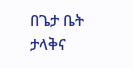በጌታ ቤት ታላቅና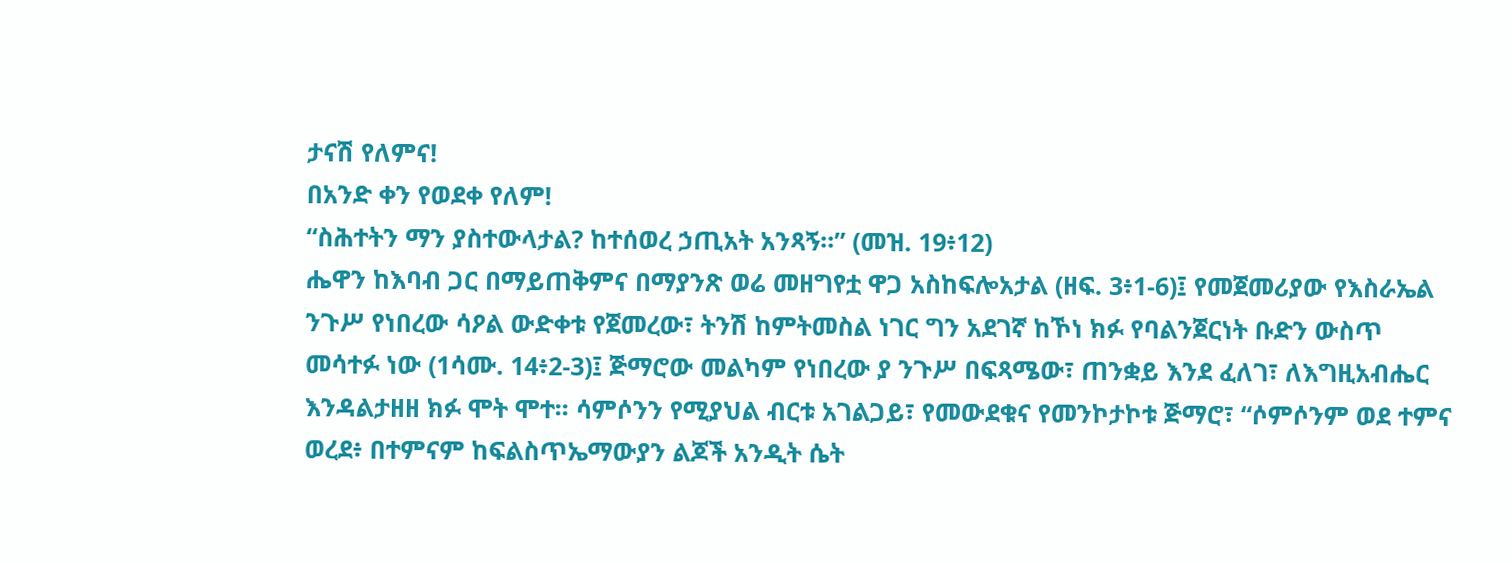ታናሽ የለምና!
በአንድ ቀን የወደቀ የለም!
“ስሕተትን ማን ያስተውላታል? ከተሰወረ ኃጢአት አንጻኝ።” (መዝ. 19፥12)
ሔዋን ከእባብ ጋር በማይጠቅምና በማያንጽ ወሬ መዘግየቷ ዋጋ አስከፍሎአታል (ዘፍ. 3፥1-6)፤ የመጀመሪያው የእስራኤል ንጉሥ የነበረው ሳዖል ውድቀቱ የጀመረው፣ ትንሽ ከምትመስል ነገር ግን አደገኛ ከኾነ ክፉ የባልንጀርነት ቡድን ውስጥ መሳተፉ ነው (1ሳሙ. 14፥2-3)፤ ጅማሮው መልካም የነበረው ያ ንጉሥ በፍጻሜው፣ ጠንቋይ እንደ ፈለገ፣ ለእግዚአብሔር እንዳልታዘዘ ክፉ ሞት ሞተ፡፡ ሳምሶንን የሚያህል ብርቱ አገልጋይ፣ የመውደቁና የመንኮታኮቱ ጅማሮ፣ “ሶምሶንም ወደ ተምና ወረደ፥ በተምናም ከፍልስጥኤማውያን ልጆች አንዲት ሴት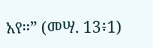አየ።” (መሣ. 13፥1)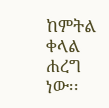ከምትል ቀላል ሐረግ ነው፡፡